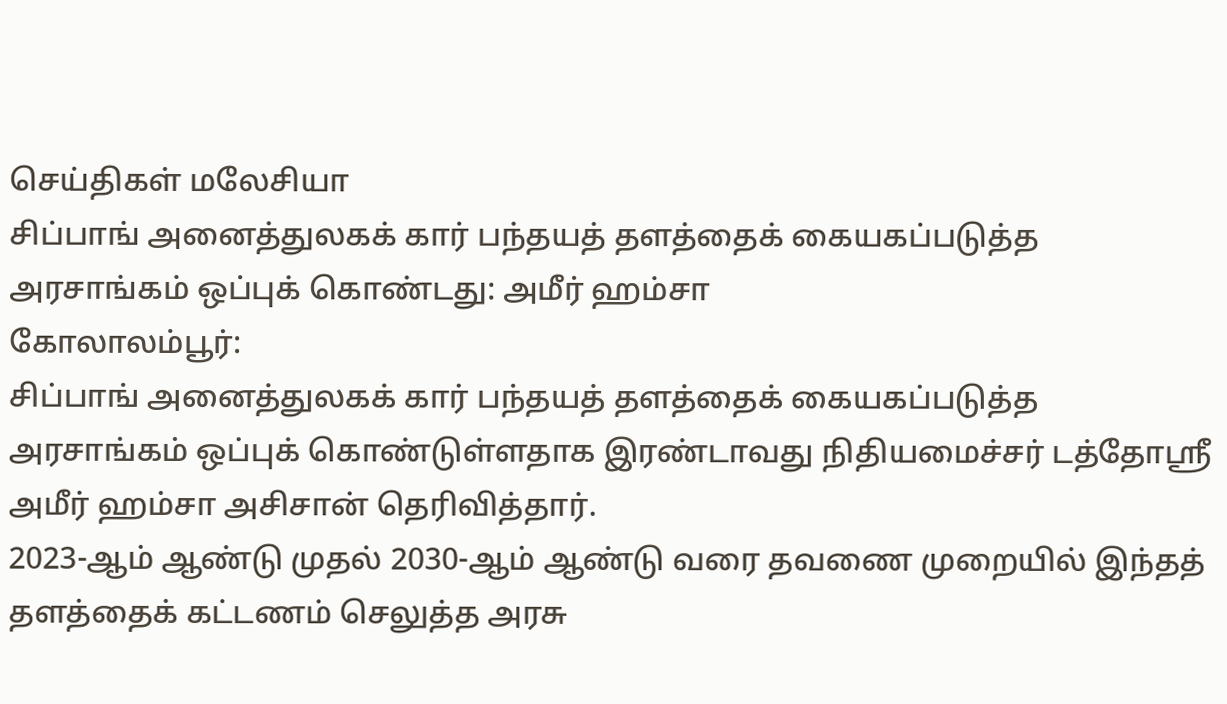செய்திகள் மலேசியா
சிப்பாங் அனைத்துலகக் கார் பந்தயத் தளத்தைக் கையகப்படுத்த அரசாங்கம் ஒப்புக் கொண்டது: அமீர் ஹம்சா
கோலாலம்பூர்:
சிப்பாங் அனைத்துலகக் கார் பந்தயத் தளத்தைக் கையகப்படுத்த அரசாங்கம் ஒப்புக் கொண்டுள்ளதாக இரண்டாவது நிதியமைச்சர் டத்தோஸ்ரீ அமீர் ஹம்சா அசிசான் தெரிவித்தார்.
2023-ஆம் ஆண்டு முதல் 2030-ஆம் ஆண்டு வரை தவணை முறையில் இந்தத் தளத்தைக் கட்டணம் செலுத்த அரசு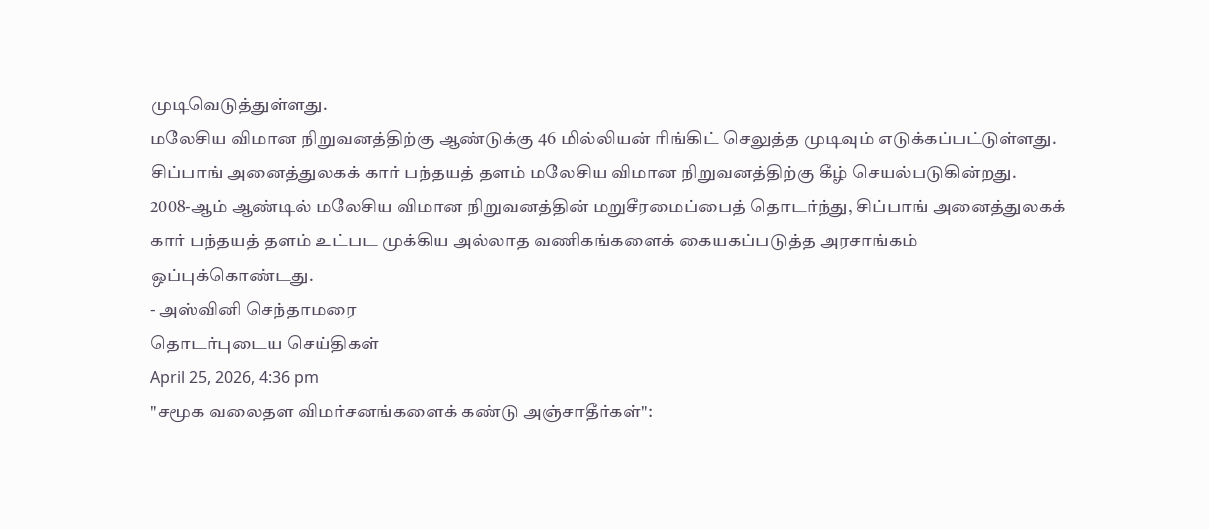முடிவெடுத்துள்ளது.
மலேசிய விமான நிறுவனத்திற்கு ஆண்டுக்கு 46 மில்லியன் ரிங்கிட் செலுத்த முடிவும் எடுக்கப்பட்டுள்ளது.
சிப்பாங் அனைத்துலகக் கார் பந்தயத் தளம் மலேசிய விமான நிறுவனத்திற்கு கீழ் செயல்படுகின்றது.
2008-ஆம் ஆண்டில் மலேசிய விமான நிறுவனத்தின் மறுசீரமைப்பைத் தொடர்ந்து, சிப்பாங் அனைத்துலகக் கார் பந்தயத் தளம் உட்பட முக்கிய அல்லாத வணிகங்களைக் கையகப்படுத்த அரசாங்கம் ஒப்புக்கொண்டது.
- அஸ்வினி செந்தாமரை
தொடர்புடைய செய்திகள்
April 25, 2026, 4:36 pm
"சமூக வலைதள விமர்சனங்களைக் கண்டு அஞ்சாதீர்கள்":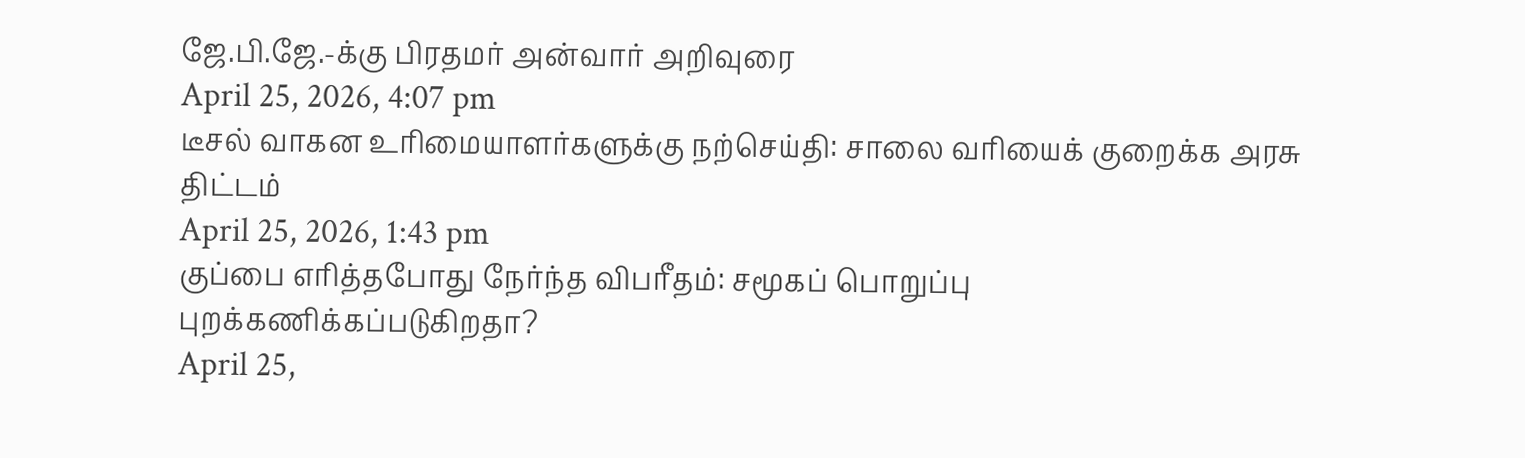ஜே.பி.ஜே.-க்கு பிரதமர் அன்வார் அறிவுரை
April 25, 2026, 4:07 pm
டீசல் வாகன உரிமையாளர்களுக்கு நற்செய்தி: சாலை வரியைக் குறைக்க அரசு திட்டம்
April 25, 2026, 1:43 pm
குப்பை எரித்தபோது நேர்ந்த விபரீதம்: சமூகப் பொறுப்பு புறக்கணிக்கப்படுகிறதா?
April 25,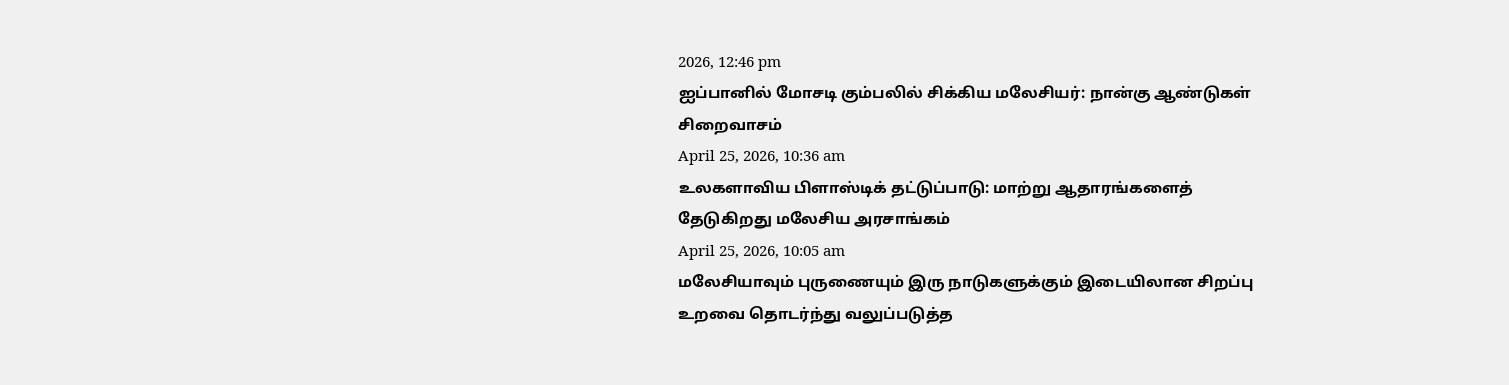2026, 12:46 pm
ஐப்பானில் மோசடி கும்பலில் சிக்கிய மலேசியர்: நான்கு ஆண்டுகள் சிறைவாசம்
April 25, 2026, 10:36 am
உலகளாவிய பிளாஸ்டிக் தட்டுப்பாடு: மாற்று ஆதாரங்களைத் தேடுகிறது மலேசிய அரசாங்கம்
April 25, 2026, 10:05 am
மலேசியாவும் புருணையும் இரு நாடுகளுக்கும் இடையிலான சிறப்பு உறவை தொடர்ந்து வலுப்படுத்த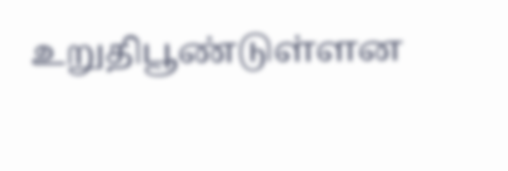உறுதிபூண்டுள்ளன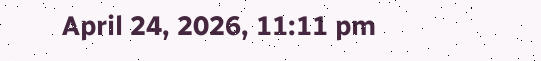April 24, 2026, 11:11 pm